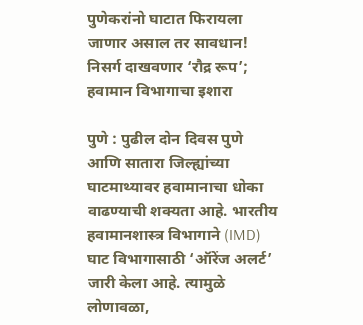पुणेकरांनो घाटात फिरायला जाणार असाल तर सावधान! निसर्ग दाखवणार ‘रौद्र रूप’; हवामान विभागाचा इशारा

पुणे : पुढील दोन दिवस पुणे आणि सातारा जिल्ह्यांच्या घाटमाथ्यावर हवामानाचा धोका वाढण्याची शक्यता आहे. भारतीय हवामानशास्त्र विभागाने (IMD) घाट विभागासाठी ‘ऑरेंज अलर्ट’ जारी केला आहे. त्यामुळे लोणावळा,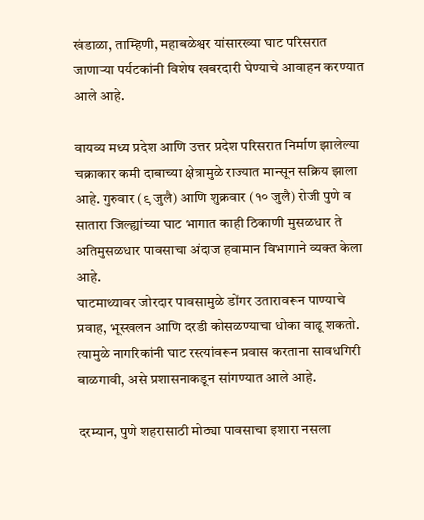खंडाळा, ताम्हिणी, महाबळेश्वर यांसारख्या घाट परिसरात जाणाऱ्या पर्यटकांनी विशेष खबरदारी घेण्याचे आवाहन करण्यात आले आहे.

वायव्य मध्य प्रदेश आणि उत्तर प्रदेश परिसरात निर्माण झालेल्या चक्राकार कमी दाबाच्या क्षेत्रामुळे राज्यात मान्सून सक्रिय झाला आहे. गुरुवार (९ जुलै) आणि शुक्रवार (१० जुलै) रोजी पुणे व सातारा जिल्ह्यांच्या घाट भागात काही ठिकाणी मुसळधार ते अतिमुसळधार पावसाचा अंदाज हवामान विभागाने व्यक्त केला आहे.
घाटमाथ्यावर जोरदार पावसामुळे डोंगर उतारावरून पाण्याचे प्रवाह, भूस्खलन आणि दरडी कोसळण्याचा धोका वाढू शकतो. त्यामुळे नागरिकांनी घाट रस्त्यांवरून प्रवास करताना सावधगिरी बाळगावी, असे प्रशासनाकडून सांगण्यात आले आहे.

दरम्यान, पुणे शहरासाठी मोठ्या पावसाचा इशारा नसला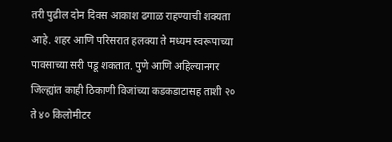तरी पुढील दोन दिवस आकाश ढगाळ राहण्याची शक्यता आहे. शहर आणि परिसरात हलक्या ते मध्यम स्वरूपाच्या पावसाच्या सरी पडू शकतात. पुणे आणि अहिल्यानगर जिल्ह्यांत काही ठिकाणी विजांच्या कडकडाटासह ताशी २० ते ४० किलोमीटर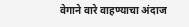वेगाने वारे वाहण्याचा अंदाज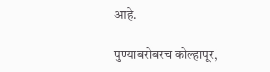आहे.

पुण्याबरोबरच कोल्हापूर,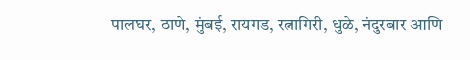पालघर, ठाणे, मुंबई, रायगड, रत्नागिरी, धुळे, नंदुरबार आणि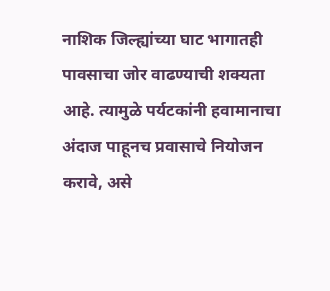नाशिक जिल्ह्यांच्या घाट भागातही पावसाचा जोर वाढण्याची शक्यता आहे. त्यामुळे पर्यटकांनी हवामानाचा अंदाज पाहूनच प्रवासाचे नियोजन करावे, असे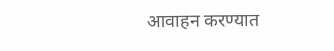आवाहन करण्यात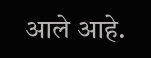आले आहे.